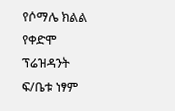የሶማሌ ክልል የቀድሞ ፕሬዝዳንት ፍ/ቤቱ ነፃም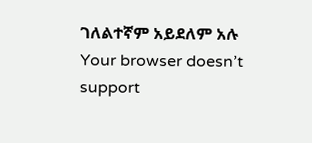ገለልተኛም አይደለም አሉ
Your browser doesn’t support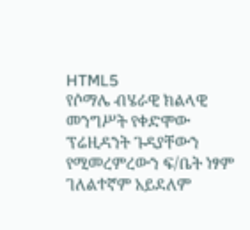HTML5
የሶማሌ ብሄራዊ ክልላዊ መንግሥት የቀድሞው ፕሬዚዳንት ጉዳያቸውን የሚመረምረውን ፍ/ቤት ነፃም ገለልተኛም አይደለም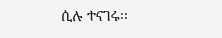ሲሉ ተናገሩ፡፡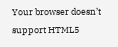Your browser doesn’t support HTML5